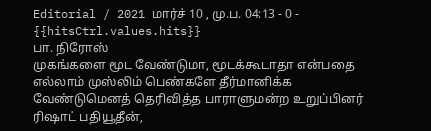Editorial / 2021 மார்ச் 10 , மு.ப. 04:13 - 0 - {{hitsCtrl.values.hits}}
பா. நிரோஸ்
முகங்களை மூட வேண்டுமா, மூடக்கூடாதா என்பதை எல்லாம் முஸ்லிம் பெண்களே தீர்மானிக்க வேண்டுமெனத் தெரிவித்த பாராளுமன்ற உறுப்பினர் ரிஷாட் பதியூதீன்,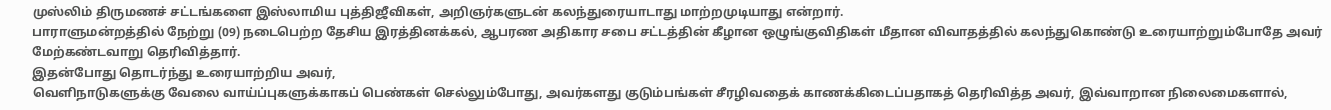முஸ்லிம் திருமணச் சட்டங்களை இஸ்லாமிய புத்திஜீவிகள், அறிஞர்களுடன் கலந்துரையாடாது மாற்றமுடியாது என்றார்.
பாராளுமன்றத்தில் நேற்று (09) நடைபெற்ற தேசிய இரத்தினக்கல், ஆபரண அதிகார சபை சட்டத்தின் கீழான ஒழுங்குவிதிகள் மீதான விவாதத்தில் கலந்துகொண்டு உரையாற்றும்போதே அவர் மேற்கண்டவாறு தெரிவித்தார்.
இதன்போது தொடர்ந்து உரையாற்றிய அவர்,
வெளிநாடுகளுக்கு வேலை வாய்ப்புகளுக்காகப் பெண்கள் செல்லும்போது, அவர்களது குடும்பங்கள் சீரழிவதைக் காணக்கிடைப்பதாகத் தெரிவித்த அவர், இவ்வாறான நிலைமைகளால்,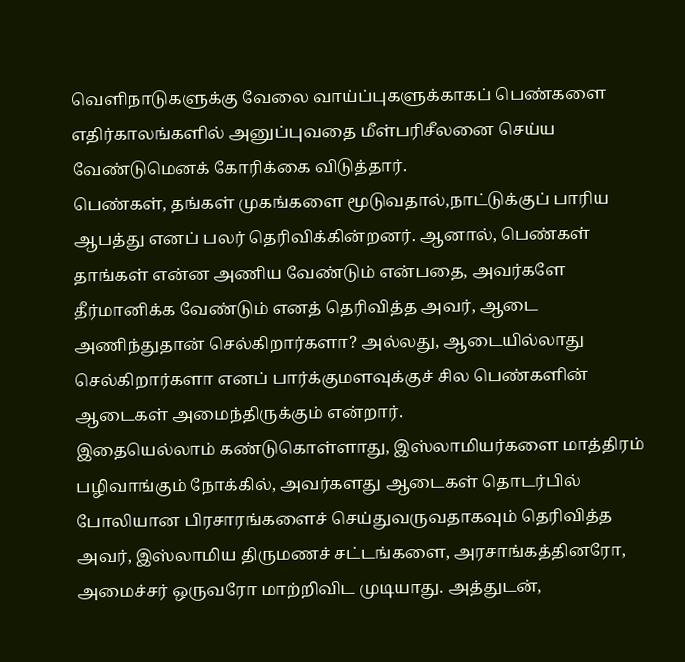வெளிநாடுகளுக்கு வேலை வாய்ப்புகளுக்காகப் பெண்களை எதிர்காலங்களில் அனுப்புவதை மீள்பரிசீலனை செய்ய வேண்டுமெனக் கோரிக்கை விடுத்தார்.
பெண்கள், தங்கள் முகங்களை மூடுவதால்,நாட்டுக்குப் பாரிய ஆபத்து எனப் பலர் தெரிவிக்கின்றனர். ஆனால், பெண்கள் தாங்கள் என்ன அணிய வேண்டும் என்பதை, அவர்களே தீர்மானிக்க வேண்டும் எனத் தெரிவித்த அவர், ஆடை அணிந்துதான் செல்கிறார்களா? அல்லது, ஆடையில்லாது செல்கிறார்களா எனப் பார்க்குமளவுக்குச் சில பெண்களின் ஆடைகள் அமைந்திருக்கும் என்றார்.
இதையெல்லாம் கண்டுகொள்ளாது, இஸ்லாமியர்களை மாத்திரம் பழிவாங்கும் நோக்கில், அவர்களது ஆடைகள் தொடர்பில் போலியான பிரசாரங்களைச் செய்துவருவதாகவும் தெரிவித்த அவர், இஸ்லாமிய திருமணச் சட்டங்களை, அரசாங்கத்தினரோ, அமைச்சர் ஒருவரோ மாற்றிவிட முடியாது. அத்துடன்,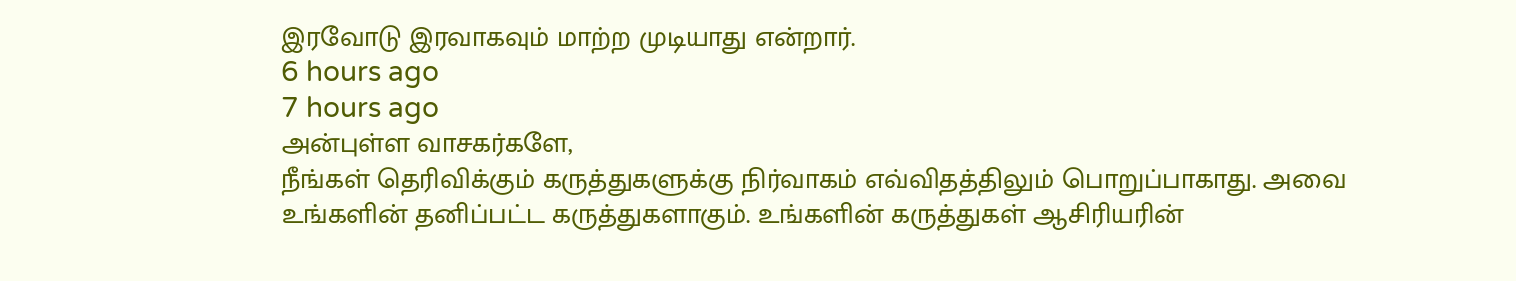இரவோடு இரவாகவும் மாற்ற முடியாது என்றார்.
6 hours ago
7 hours ago
அன்புள்ள வாசகர்களே,
நீங்கள் தெரிவிக்கும் கருத்துகளுக்கு நிர்வாகம் எவ்விதத்திலும் பொறுப்பாகாது. அவை உங்களின் தனிப்பட்ட கருத்துகளாகும். உங்களின் கருத்துகள் ஆசிரியரின்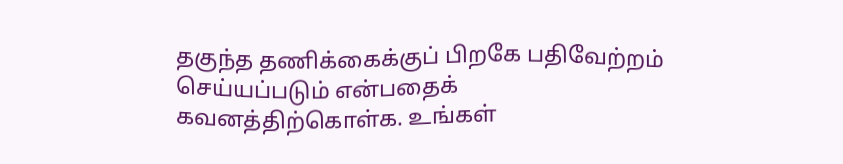தகுந்த தணிக்கைக்குப் பிறகே பதிவேற்றம் செய்யப்படும் என்பதைக் கவனத்திற்கொள்க. உங்கள்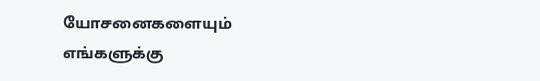யோசனைகளையும் எங்களுக்கு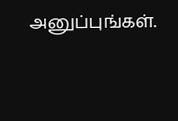அனுப்புங்கள்.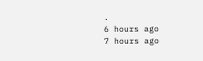.
6 hours ago
7 hours ago